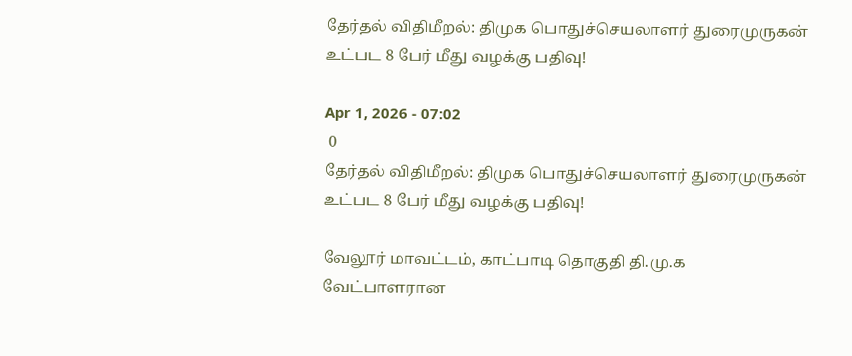தேர்தல் விதிமீறல்: திமுக பொதுச்செயலாளர் துரைமுருகன் உட்பட 8 பேர் மீது வழக்கு பதிவு!

Apr 1, 2026 - 07:02
 0
தேர்தல் விதிமீறல்: திமுக பொதுச்செயலாளர் துரைமுருகன் உட்பட 8 பேர் மீது வழக்கு பதிவு!

வேலூர் மாவட்டம், காட்பாடி தொகுதி தி.மு.க வேட்பாளரான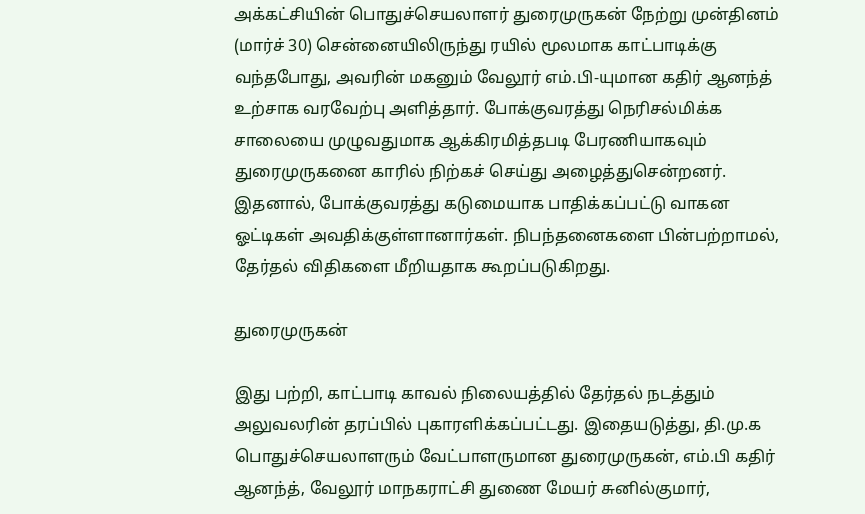அக்கட்சியின் பொதுச்செயலாளர் துரைமுருகன் நேற்று முன்தினம் (மார்ச் 30) சென்னையிலிருந்து ரயில் மூலமாக காட்பாடிக்கு வந்தபோது, அவரின் மகனும் வேலூர் எம்.பி-யுமான கதிர் ஆனந்த் உற்சாக வரவேற்பு அளித்தார். போக்குவரத்து நெரிசல்மிக்க சாலையை முழுவதுமாக ஆக்கிரமித்தபடி பேரணியாகவும் துரைமுருகனை காரில் நிற்கச் செய்து அழைத்துசென்றனர். இதனால், போக்குவரத்து கடுமையாக பாதிக்கப்பட்டு வாகன ஓட்டிகள் அவதிக்குள்ளானார்கள். நிபந்தனைகளை பின்பற்றாமல், தேர்தல் விதிகளை மீறியதாக கூறப்படுகிறது.

துரைமுருகன்

இது பற்றி, காட்பாடி காவல் நிலையத்தில் தேர்தல் நடத்தும் அலுவலரின் தரப்பில் புகாரளிக்கப்பட்டது. இதையடுத்து, தி.மு.க பொதுச்செயலாளரும் வேட்பாளருமான துரைமுருகன், எம்.பி கதிர் ஆனந்த், வேலூர் மாநகராட்சி துணை மேயர் சுனில்குமார்,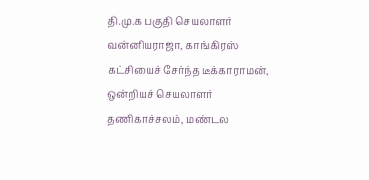தி.மு.க பகுதி செயலாளர் வன்னியராஜா, காங்கிரஸ் கட்சியைச் சேர்ந்த டீக்காராமன், ஒன்றியச் செயலாளர் தணிகாச்சலம், மண்டல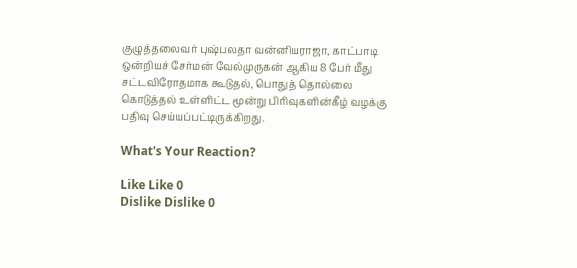குழுத்தலைவர் புஷ்பலதா வன்னியராஜா, காட்பாடி ஒன்றியச் சேர்மன் வேல்முருகன் ஆகிய 8 பேர் மீது சட்டவிரோதமாக கூடுதல், பொதுத் தொல்லை கொடுத்தல் உள்ளிட்ட மூன்று பிரிவுகளின்கீழ் வழக்கு பதிவு செய்யப்பட்டிருக்கிறது.

What's Your Reaction?

Like Like 0
Dislike Dislike 0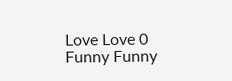Love Love 0
Funny Funny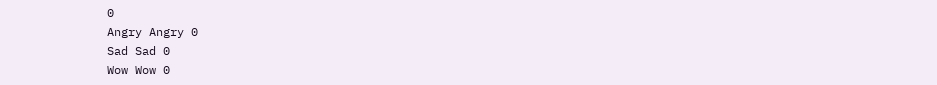0
Angry Angry 0
Sad Sad 0
Wow Wow 0